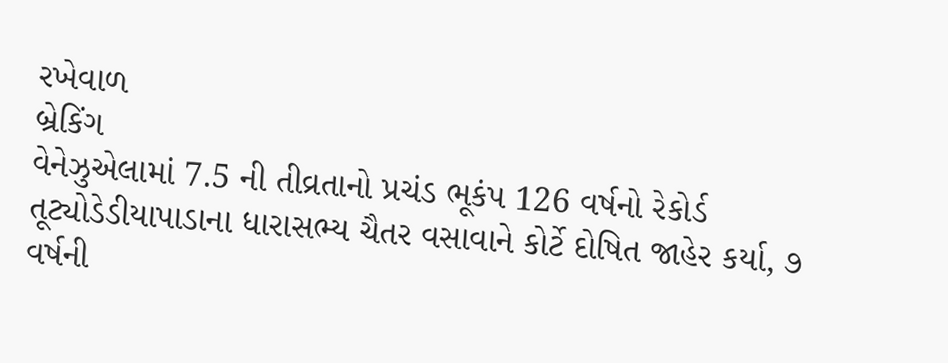રખેવાળ
બ્રેકિંગ
વેનેઝુએલામાં 7.5 ની તીવ્રતાનો પ્રચંડ ભૂકંપ 126 વર્ષનો રેકોર્ડ તૂટ્યોડેડીયાપાડાના ધારાસભ્ય ચૈતર વસાવાને કોર્ટે દોષિત જાહેર કર્યા, ૭ વર્ષની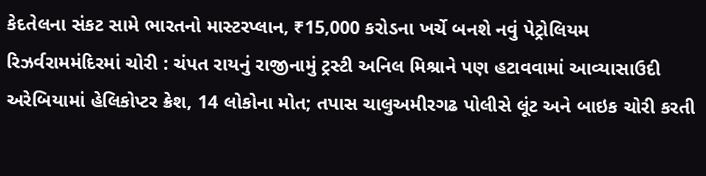કેદતેલના સંકટ સામે ભારતનો માસ્ટરપ્લાન, ₹15,000 કરોડના ખર્ચે બનશે નવું પેટ્રોલિયમ રિઝર્વરામમંદિરમાં ચોરી : ચંપત રાયનું રાજીનામું ટ્રસ્ટી અનિલ મિશ્રાને પણ હટાવવામાં આવ્યાસાઉદી અરેબિયામાં હેલિકોપ્ટર ક્રેશ, 14 લોકોના મોત; તપાસ ચાલુઅમીરગઢ પોલીસે લૂંટ અને બાઇક ચોરી કરતી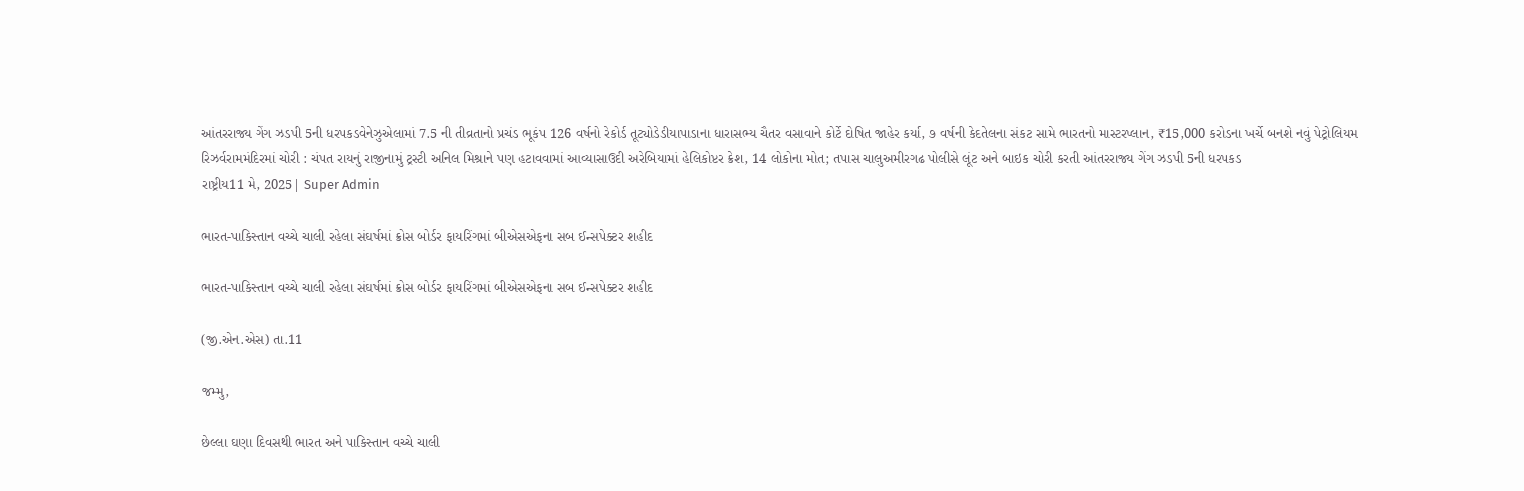આંતરરાજ્ય ગેંગ ઝડપી 5ની ધરપકડવેનેઝુએલામાં 7.5 ની તીવ્રતાનો પ્રચંડ ભૂકંપ 126 વર્ષનો રેકોર્ડ તૂટ્યોડેડીયાપાડાના ધારાસભ્ય ચૈતર વસાવાને કોર્ટે દોષિત જાહેર કર્યા, ૭ વર્ષની કેદતેલના સંકટ સામે ભારતનો માસ્ટરપ્લાન, ₹15,000 કરોડના ખર્ચે બનશે નવું પેટ્રોલિયમ રિઝર્વરામમંદિરમાં ચોરી : ચંપત રાયનું રાજીનામું ટ્રસ્ટી અનિલ મિશ્રાને પણ હટાવવામાં આવ્યાસાઉદી અરેબિયામાં હેલિકોપ્ટર ક્રેશ, 14 લોકોના મોત; તપાસ ચાલુઅમીરગઢ પોલીસે લૂંટ અને બાઇક ચોરી કરતી આંતરરાજ્ય ગેંગ ઝડપી 5ની ધરપકડ
રાષ્ટ્રીય11 મે, 2025| Super Admin

ભારત-પાકિસ્તાન વચ્ચે ચાલી રહેલા સંઘર્ષમાં ક્રોસ બોર્ડર ફાયરિંગમાં બીએસએફના સબ ઈન્સપેક્ટર શહીદ

ભારત-પાકિસ્તાન વચ્ચે ચાલી રહેલા સંઘર્ષમાં ક્રોસ બોર્ડર ફાયરિંગમાં બીએસએફના સબ ઈન્સપેક્ટર શહીદ

(જી.એન.એસ) તા.11

જમ્મુ,

છેલ્લા ઘણા દિવસથી ભારત અને પાકિસ્તાન વચ્ચે ચાલી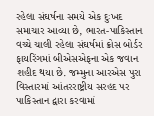રહેલા સંઘર્ષના સમયે એક દુઃખદ સમાચાર આવ્યા છે, ભારત-પાકિસ્તાન વચ્ચે ચાલી રહેલા સંઘર્ષમાં ક્રોસ બોર્ડર ફાયરિંગમાં બીએસએફના એક જવાન શહીદ થયા છે. જમ્મુના આરએસ પુરા વિસ્તારમાં આંતરરાષ્ટ્રીય સરહદ પર પાકિસ્તાન દ્વારા કરવામાં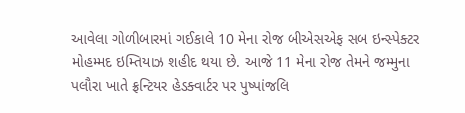આવેલા ગોળીબારમાં ગઈકાલે 10 મેના રોજ બીએસએફ સબ ઇન્સ્પેક્ટર મોહમ્મદ ઇમ્તિયાઝ શહીદ થયા છે. આજે 11 મેના રોજ તેમને જમ્મુના પલૌરા ખાતે ફ્રન્ટિયર હેડક્વાર્ટર પર પુષ્પાંજલિ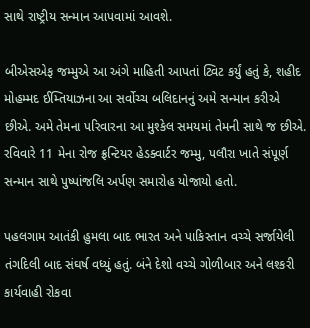સાથે રાષ્ટ્રીય સન્માન આપવામાં આવશે.

બીએસએફ જમ્મુએ આ અંગે માહિતી આપતાં ટ્વિટ કર્યું હતું કે, શહીદ મોહમ્મદ ઈમ્તિયાઝના આ સર્વોચ્ચ બલિદાનનું અમે સન્માન કરીએ છીએ. અમે તેમના પરિવારના આ મુશ્કેલ સમયમાં તેમની સાથે જ છીએ. રવિવારે 11 મેના રોજ ફ્રન્ટિયર હેડક્વાર્ટર જમ્મુ, પલૌરા ખાતે સંપૂર્ણ સન્માન સાથે પુષ્પાંજલિ અર્પણ સમારોહ યોજાયો હતો.

પહલગામ આતંકી હુમલા બાદ ભારત અને પાકિસ્તાન વચ્ચે સર્જાયેલી તંગદિલી બાદ સંઘર્ષ વધ્યું હતું. બંને દેશો વચ્ચે ગોળીબાર અને લશ્કરી કાર્યવાહી રોકવા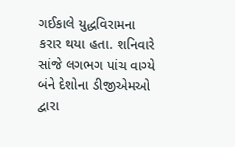ગઈકાલે યુદ્ધવિરામના કરાર થયા હતા. શનિવારે સાંજે લગભગ પાંચ વાગ્યે બંને દેશોના ડીજીએમઓ દ્વારા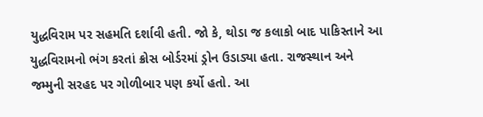યુદ્ધવિરામ પર સહમતિ દર્શાવી હતી. જો કે, થોડા જ કલાકો બાદ પાકિસ્તાને આ યુદ્ધવિરામનો ભંગ કરતાં ક્રોસ બોર્ડરમાં ડ્રોન ઉડાડ્યા હતા. રાજસ્થાન અને જમ્મુની સરહદ પર ગોળીબાર પણ કર્યો હતો. આ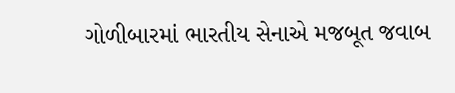ગોળીબારમાં ભારતીય સેનાએ મજબૂત જવાબ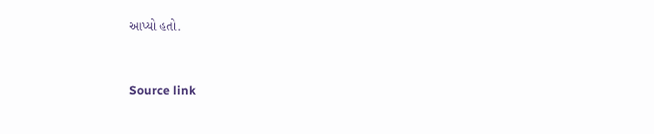આપ્યો હતો.



Source link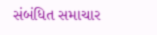સંબંધિત સમાચાર